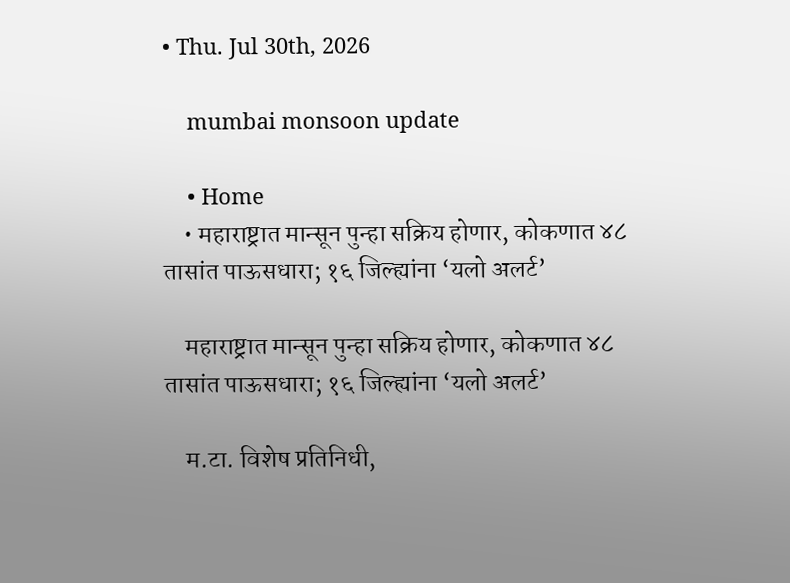• Thu. Jul 30th, 2026

    mumbai monsoon update

    • Home
    • महाराष्ट्रात मान्सून पुन्हा सक्रिय होणार, कोकणात ४८ तासांत पाऊसधारा; १६ जिल्ह्यांना ‘यलो अलर्ट’

    महाराष्ट्रात मान्सून पुन्हा सक्रिय होणार, कोकणात ४८ तासांत पाऊसधारा; १६ जिल्ह्यांना ‘यलो अलर्ट’

    म.टा. विशेष प्रतिनिधी,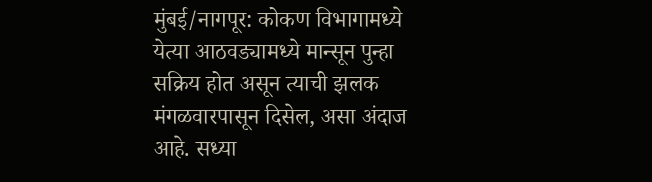मुंबई/नागपूर: कोकण विभागामध्ये येत्या आठवड्यामध्ये मान्सून पुन्हा सक्रिय होत असून त्याची झलक मंगळवारपासून दिसेल, असा अंदाज आहे. सध्या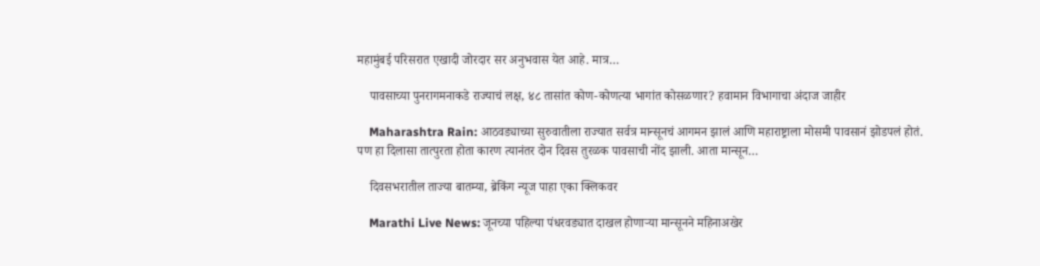महामुंबई परिसरात एखादी जोरदार सर अनुभवास येत आहे. मात्र…

    पावसाच्या पुनरागमनाकडे राज्याचं लक्ष, ४८ तासांत कोण-कोणत्या भागांत कोसळणार? हवामान विभागाचा अंदाज जाहीर

    Maharashtra Rain: आठवड्याच्या सुरुवातीला राज्यात सर्वत्र मान्सूनचं आगमन झालं आणि महाराष्ट्राला मोसमी पावसानं झोडपलं होतं. पण हा दिलासा तात्पुरता होता कारण त्यानंतर दोन दिवस तुरळक पावसाची नोंद झाली. आता मान्सून…

    दिवसभरातील ताज्या बातम्या, ब्रेकिंग न्यूज पाहा एका क्लिकवर

    Marathi Live News: जूनच्या पहिल्या पंधरवड्यात दाखल होणाऱ्या मान्सूनने महिनाअखेर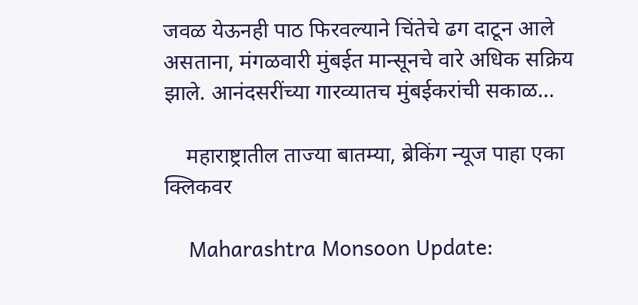जवळ येऊनही पाठ फिरवल्याने चिंतेचे ढग दाटून आले असताना, मंगळवारी मुंबईत मान्सूनचे वारे अधिक सक्रिय झाले. आनंदसरींच्या गारव्यातच मुंबईकरांची सकाळ…

    महाराष्ट्रातील ताज्या बातम्या, ब्रेकिंग न्यूज पाहा एका क्लिकवर

    Maharashtra Monsoon Update: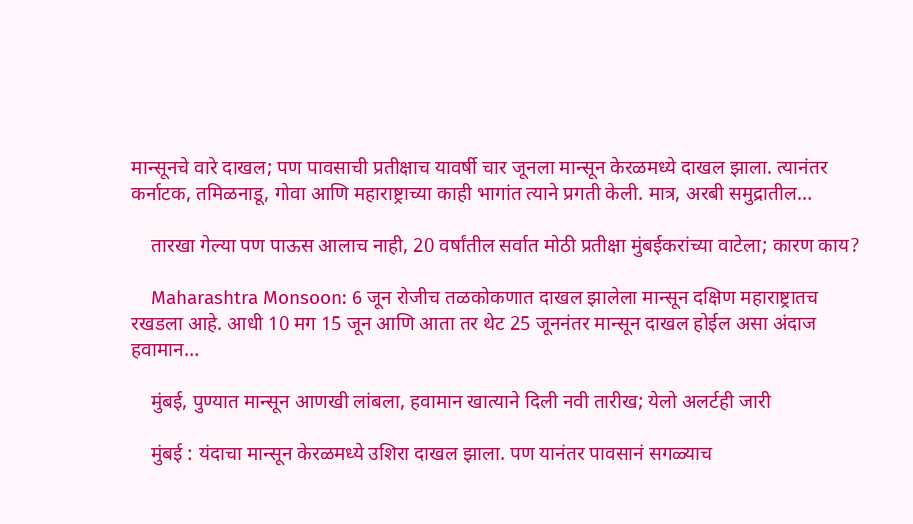मान्सूनचे वारे दाखल; पण पावसाची प्रतीक्षाच यावर्षी चार जूनला मान्सून केरळमध्ये दाखल झाला. त्यानंतर कर्नाटक, तमिळनाडू, गोवा आणि महाराष्ट्राच्या काही भागांत त्याने प्रगती केली. मात्र, अरबी समुद्रातील…

    तारखा गेल्या पण पाऊस आलाच नाही, 20 वर्षांतील सर्वात मोठी प्रतीक्षा मुंबईकरांच्या वाटेला; कारण काय?

    Maharashtra Monsoon: 6 जून रोजीच तळकोकणात दाखल झालेला मान्सून दक्षिण महाराष्ट्रातच रखडला आहे. आधी 10 मग 15 जून आणि आता तर थेट 25 जूननंतर मान्सून दाखल होईल असा अंदाज हवामान…

    मुंबई, पुण्यात मान्सून आणखी लांबला, हवामान खात्याने दिली नवी तारीख; येलो अलर्टही जारी

    मुंबई : यंदाचा मान्सून केरळमध्ये उशिरा दाखल झाला. पण यानंतर पावसानं सगळ्याच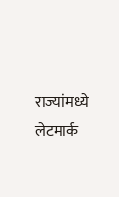राज्यांमध्ये लेटमार्क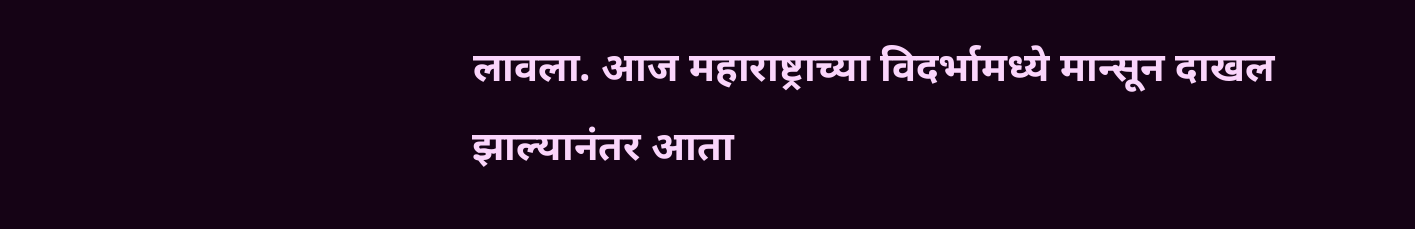लावला. आज महाराष्ट्राच्या विदर्भामध्ये मान्सून दाखल झाल्यानंतर आता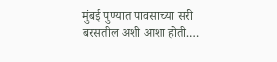मुंबई पुण्यात पावसाच्या सरी बरसतील अशी आशा होती.…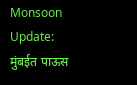Monsoon Update: मुंबईत पाऊस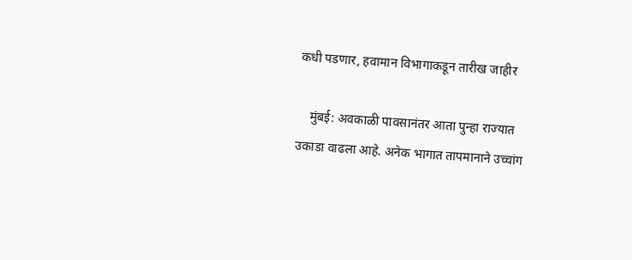कधी पडणार, हवामान विभागाकडून तारीख जाहीर

    मुंबई: अवकाळी पावसानंतर आता पुन्हा राज्यात उकाडा वाढला आहे. अनेक भागात तापमानाने उच्चांग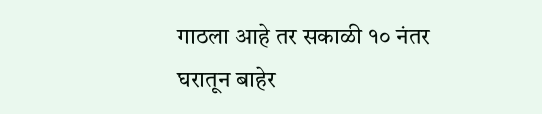गाठला आहे तर सकाळी १० नंतर घरातून बाहेर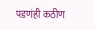पडणंही कठीण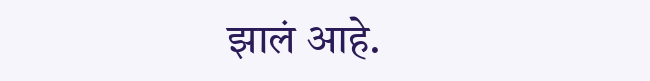झालं आहे.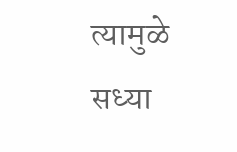त्यामुळे सध्या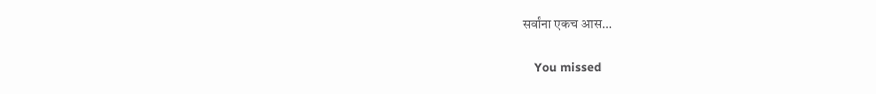सर्वांना एकच आस…

    You missed